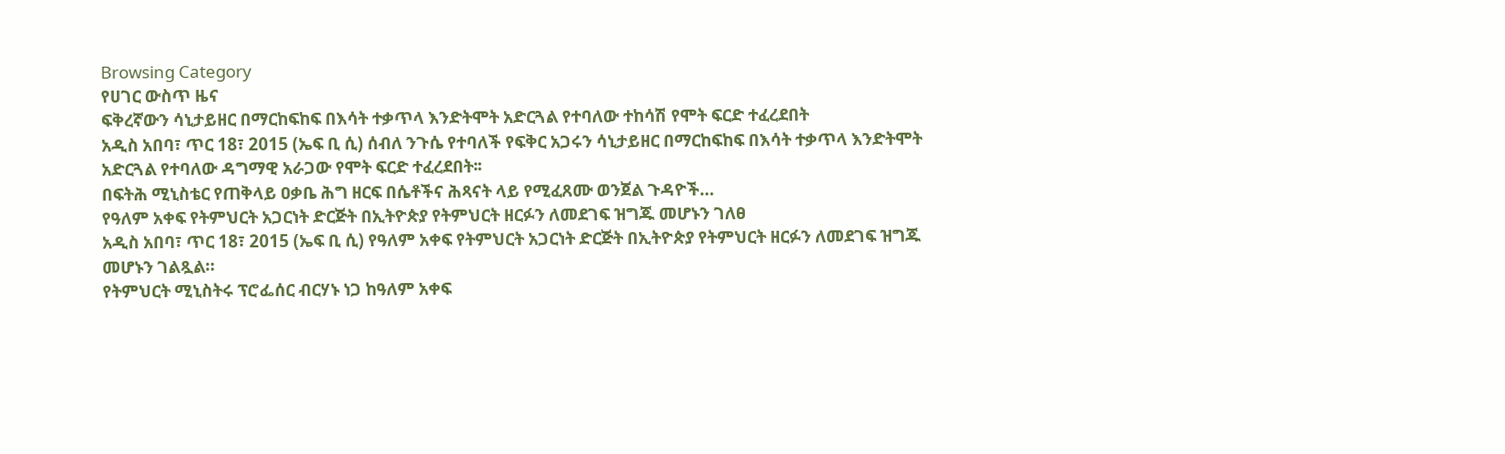Browsing Category
የሀገር ውስጥ ዜና
ፍቅረኛውን ሳኒታይዘር በማርከፍከፍ በእሳት ተቃጥላ እንድትሞት አድርጓል የተባለው ተከሳሽ የሞት ፍርድ ተፈረደበት
አዲስ አበባ፣ ጥር 18፣ 2015 (ኤፍ ቢ ሲ) ሰብለ ንጉሴ የተባለች የፍቅር አጋሩን ሳኒታይዘር በማርከፍከፍ በእሳት ተቃጥላ እንድትሞት አድርጓል የተባለው ዳግማዊ አራጋው የሞት ፍርድ ተፈረደበት፡፡
በፍትሕ ሚኒስቴር የጠቅላይ ዐቃቤ ሕግ ዘርፍ በሴቶችና ሕጻናት ላይ የሚፈጸሙ ወንጀል ጉዳዮች…
የዓለም አቀፍ የትምህርት አጋርነት ድርጅት በኢትዮጵያ የትምህርት ዘርፉን ለመደገፍ ዝግጁ መሆኑን ገለፀ
አዲስ አበባ፣ ጥር 18፣ 2015 (ኤፍ ቢ ሲ) የዓለም አቀፍ የትምህርት አጋርነት ድርጅት በኢትዮጵያ የትምህርት ዘርፉን ለመደገፍ ዝግጁ መሆኑን ገልጿል።
የትምህርት ሚኒስትሩ ፕሮፌሰር ብርሃኑ ነጋ ከዓለም አቀፍ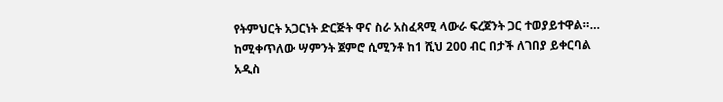የትምህርት አጋርነት ድርጅት ዋና ስራ አስፈጻሚ ላውራ ፍረጀንት ጋር ተወያይተዋል።…
ከሚቀጥለው ሣምንት ጀምሮ ሲሚንቶ ከ1 ሺህ 200 ብር በታች ለገበያ ይቀርባል
አዲስ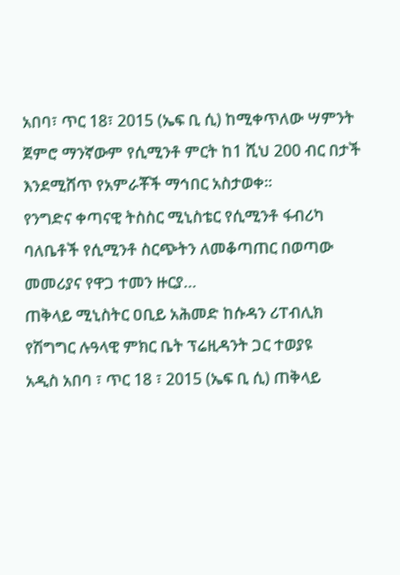አበባ፣ ጥር 18፣ 2015 (ኤፍ ቢ ሲ) ከሚቀጥለው ሣምንት ጀምሮ ማንኛውም የሲሚንቶ ምርት ከ1 ሺህ 200 ብር በታች እንደሚሸጥ የአምራቾች ማኅበር አስታወቀ፡፡
የንግድና ቀጣናዊ ትስስር ሚኒስቴር የሲሚንቶ ፋብሪካ ባለቤቶች የሲሚንቶ ስርጭትን ለመቆጣጠር በወጣው መመሪያና የዋጋ ተመን ዙርያ…
ጠቅላይ ሚኒስትር ዐቢይ አሕመድ ከሱዳን ሪፐብሊክ የሽግግር ሉዓላዊ ምክር ቤት ፕሬዚዳንት ጋር ተወያዩ
አዲስ አበባ ፣ ጥር 18 ፣ 2015 (ኤፍ ቢ ሲ) ጠቅላይ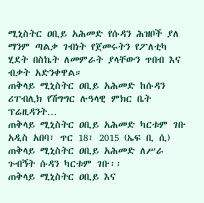ሚኒስትር ዐቢይ አሕመድ የሱዳን ሕዝቦች ያለ ማንም ጣልቃ ገብነት የጀመሩትን የፖለቲካ ሂደት በስኬት ለመምራት ያላቸውን ጥበብ እና ብቃት አድንቀዋል።
ጠቅላይ ሚኒስትር ዐቢይ አሕመድ ከሱዳን ሪፐብሊክ የሽግግር ሉዓላዊ ምክር ቤት ፕሬዚዳንት…
ጠቅላይ ሚኒስትር ዐቢይ አሕመድ ካርቱም ገቡ
አዲስ አበባ፣ ጥር 18፣ 2015 (ኤፍ ቢ ሲ) ጠቅላይ ሚኒስትር ዐቢይ አሕመድ ለሥራ ጉብኝት ሱዳን ካርቱም ገቡ፡፡
ጠቅላይ ሚኒስትር ዐቢይ እና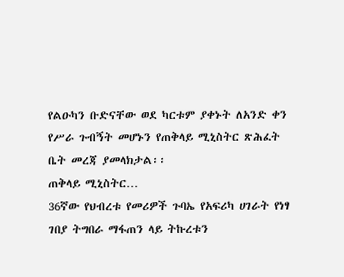የልዑካን ቡድናቸው ወደ ካርቱም ያቀኑት ለአንድ ቀን የሥራ ጉብኝት መሆኑን የጠቅላይ ሚኒስትር ጽሕፈት ቤት መረጃ ያመላክታል፡፡
ጠቅላይ ሚኒስትር…
36ኛው የህብረቱ የመሪዎች ጉባኤ የአፍሪካ ሀገራት የነፃ ገበያ ትግበራ ማፋጠን ላይ ትኩረቱን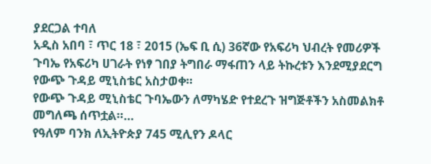ያደርጋል ተባለ
አዲስ አበባ ፣ ጥር 18 ፣ 2015 (ኤፍ ቢ ሲ) 36ኛው የአፍሪካ ህብረት የመሪዎች ጉባኤ የአፍሪካ ሀገራት የነፃ ገበያ ትግበራ ማፋጠን ላይ ትኩረቱን እንደሚያደርግ የውጭ ጉዳይ ሚኒስቴር አስታወቀ።
የውጭ ጉዳይ ሚኒስቴር ጉባኤውን ለማካሄድ የተደረጉ ዝግጅቶችን አስመልክቶ መግለጫ ሰጥቷል።…
የዓለም ባንክ ለኢትዮጵያ 745 ሚሊየን ዶላር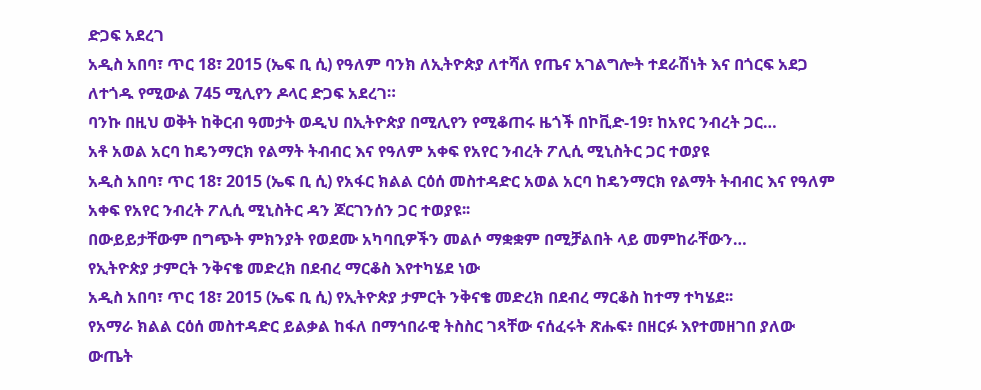ድጋፍ አደረገ
አዲስ አበባ፣ ጥር 18፣ 2015 (ኤፍ ቢ ሲ) የዓለም ባንክ ለኢትዮጵያ ለተሻለ የጤና አገልግሎት ተደራሽነት እና በጎርፍ አደጋ ለተጎዱ የሚውል 745 ሚሊየን ዶላር ድጋፍ አደረገ።
ባንኩ በዚህ ወቅት ከቅርብ ዓመታት ወዲህ በኢትዮጵያ በሚሊየን የሚቆጠሩ ዜጎች በኮቪድ-19፣ ከአየር ንብረት ጋር…
አቶ አወል አርባ ከዴንማርክ የልማት ትብብር እና የዓለም አቀፍ የአየር ንብረት ፖሊሲ ሚኒስትር ጋር ተወያዩ
አዲስ አበባ፣ ጥር 18፣ 2015 (ኤፍ ቢ ሲ) የአፋር ክልል ርዕሰ መስተዳድር አወል አርባ ከዴንማርክ የልማት ትብብር እና የዓለም አቀፍ የአየር ንብረት ፖሊሲ ሚኒስትር ዳን ጆርገንሰን ጋር ተወያዩ፡፡
በውይይታቸውም በግጭት ምክንያት የወደሙ አካባቢዎችን መልሶ ማቋቋም በሚቻልበት ላይ መምከራቸውን…
የኢትዮጵያ ታምርት ንቅናቄ መድረክ በደብረ ማርቆስ እየተካሄደ ነው
አዲስ አበባ፣ ጥር 18፣ 2015 (ኤፍ ቢ ሲ) የኢትዮጵያ ታምርት ንቅናቄ መድረክ በደብረ ማርቆስ ከተማ ተካሄደ፡፡
የአማራ ክልል ርዕሰ መስተዳድር ይልቃል ከፋለ በማኅበራዊ ትስስር ገጻቸው ናሰፈሩት ጽሑፍ፥ በዘርፉ እየተመዘገበ ያለው ውጤት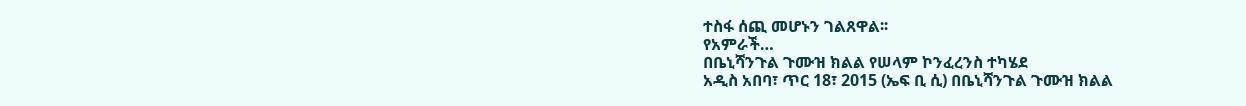ተስፋ ሰጪ መሆኑን ገልጸዋል፡፡
የአምራች…
በቤኒሻንጉል ጉሙዝ ክልል የሠላም ኮንፈረንስ ተካሄደ
አዲስ አበባ፣ ጥር 18፣ 2015 (ኤፍ ቢ ሲ) በቤኒሻንጉል ጉሙዝ ክልል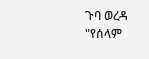ጉባ ወረዳ "የሰላም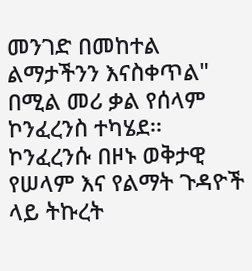መንገድ በመከተል ልማታችንን እናስቀጥል" በሚል መሪ ቃል የሰላም ኮንፈረንስ ተካሄደ፡፡
ኮንፈረንሱ በዞኑ ወቅታዊ የሠላም እና የልማት ጉዳዮች ላይ ትኩረት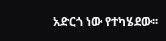አድርጎ ነው የተካሄደው፡፡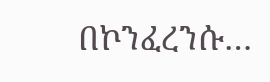በኮንፈረንሱ…